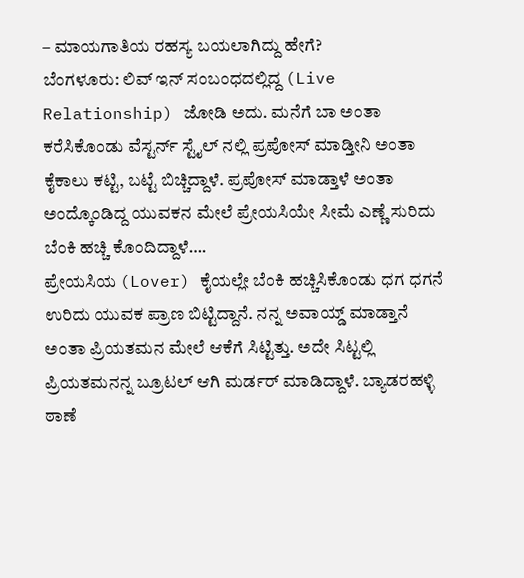– ಮಾಯಗಾತಿಯ ರಹಸ್ಯ ಬಯಲಾಗಿದ್ದು ಹೇಗೆ?
ಬೆಂಗಳೂರು: ಲಿವ್ ಇನ್ ಸಂಬಂಧದಲ್ಲಿದ್ದ (Live Relationship) ಜೋಡಿ ಅದು. ಮನೆಗೆ ಬಾ ಅಂತಾ ಕರೆಸಿಕೊಂಡು ವೆಸ್ಟರ್ನ್ ಸ್ಟೈಲ್ ನಲ್ಲಿ ಪ್ರಪೋಸ್ ಮಾಡ್ತೀನಿ ಅಂತಾ ಕೈಕಾಲು ಕಟ್ಟಿ, ಬಟ್ಟೆ ಬಿಚ್ಚಿದ್ದಾಳೆ. ಪ್ರಪೋಸ್ ಮಾಡ್ತಾಳೆ ಅಂತಾ ಅಂದ್ಕೊಂಡಿದ್ದ ಯುವಕನ ಮೇಲೆ ಪ್ರೇಯಸಿಯೇ ಸೀಮೆ ಎಣ್ಣೆ ಸುರಿದು ಬೆಂಕಿ ಹಚ್ಚಿ ಕೊಂದಿದ್ದಾಳೆ….
ಪ್ರೇಯಸಿಯ (Lover) ಕೈಯಲ್ಲೇ ಬೆಂಕಿ ಹಚ್ಚಿಸಿಕೊಂಡು ಧಗ ಧಗನೆ ಉರಿದು ಯುವಕ ಪ್ರಾಣ ಬಿಟ್ಟಿದ್ದಾನೆ. ನನ್ನ ಅವಾಯ್ಡ್ ಮಾಡ್ತಾನೆ ಅಂತಾ ಪ್ರಿಯತಮನ ಮೇಲೆ ಆಕೆಗೆ ಸಿಟ್ಟಿತ್ತು. ಅದೇ ಸಿಟ್ಟಲ್ಲಿ ಪ್ರಿಯತಮನನ್ನ ಬ್ರೂಟಲ್ ಆಗಿ ಮರ್ಡರ್ ಮಾಡಿದ್ದಾಳೆ. ಬ್ಯಾಡರಹಳ್ಳಿ ಠಾಣೆ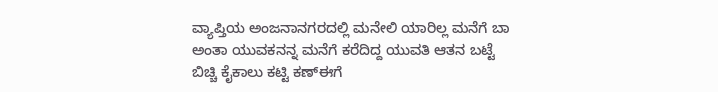ವ್ಯಾಪ್ತಿಯ ಅಂಜನಾನಗರದಲ್ಲಿ ಮನೇಲಿ ಯಾರಿಲ್ಲ ಮನೆಗೆ ಬಾ ಅಂತಾ ಯುವಕನನ್ನ ಮನೆಗೆ ಕರೆದಿದ್ದ ಯುವತಿ ಆತನ ಬಟ್ಟೆ ಬಿಚ್ಚಿ ಕೈಕಾಲು ಕಟ್ಟಿ ಕಣ್ಈಗೆ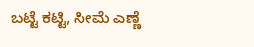ಬಟ್ಟೆ ಕಟ್ಟಿ, ಸೀಮೆ ಎಣ್ಣೆ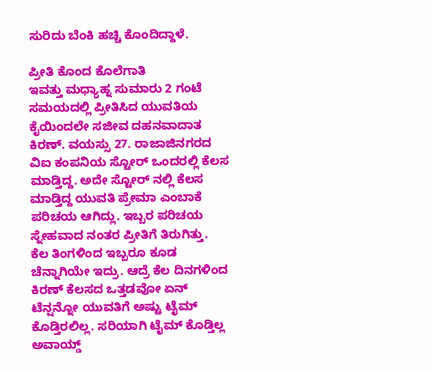ಸುರಿದು ಬೆಂಕಿ ಹಚ್ಚಿ ಕೊಂದಿದ್ದಾಳೆ.

ಪ್ರೀತಿ ಕೊಂದ ಕೊಲೆಗಾತಿ
ಇವತ್ತು ಮಧ್ಯಾಹ್ನ ಸುಮಾರು 2 ಗಂಟೆ ಸಮಯದಲ್ಲಿ ಪ್ರೀತಿಸಿದ ಯುವತಿಯ ಕೈಯಿಂದಲೇ ಸಜೀವ ದಹನವಾದಾತ ಕಿರಣ್. ವಯಸ್ಸು 27. ರಾಜಾಜಿನಗರದ ವಿಐ ಕಂಪನಿಯ ಸ್ಟೋರ್ ಒಂದರಲ್ಲಿ ಕೆಲಸ ಮಾಡ್ತಿದ್ದ. ಅದೇ ಸ್ಟೋರ್ ನಲ್ಲಿ ಕೆಲಸ ಮಾಡ್ತಿದ್ದ ಯುವತಿ ಪ್ರೇಮಾ ಎಂಬಾಕೆ ಪರಿಚಯ ಆಗಿದ್ಲು. ಇಬ್ಬರ ಪರಿಚಯ ಸ್ನೇಹವಾದ ನಂತರ ಪ್ರೀತಿಗೆ ತಿರುಗಿತ್ತು.
ಕೆಲ ತಿಂಗಳಿಂದ ಇಬ್ಬರೂ ಕೂಡ ಚೆನ್ನಾಗಿಯೇ ಇದ್ರು. ಆದ್ರೆ ಕೆಲ ದಿನಗಳಿಂದ ಕಿರಣ್ ಕೆಲಸದ ಒತ್ತಡವೋ ಏನ್ ಟೆನ್ಷನ್ನೋ ಯುವತಿಗೆ ಅಷ್ಟು ಟೈಮ್ ಕೊಡ್ತಿರಲಿಲ್ಲ. ಸರಿಯಾಗಿ ಟೈಮ್ ಕೊಡ್ತಿಲ್ಲ ಅವಾಯ್ಡ್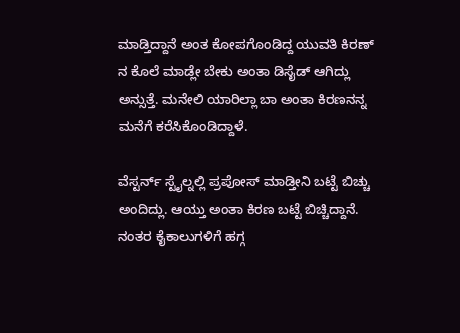ಮಾಡ್ತಿದ್ದಾನೆ ಅಂತ ಕೋಪಗೊಂಡಿದ್ದ ಯುವತಿ ಕಿರಣ್ ನ ಕೊಲೆ ಮಾಡ್ಲೇ ಬೇಕು ಅಂತಾ ಡಿಸೈಡ್ ಆಗಿದ್ಲು ಅನ್ಸುತ್ತೆ. ಮನೇಲಿ ಯಾರಿಲ್ಲಾ ಬಾ ಅಂತಾ ಕಿರಣನನ್ನ ಮನೆಗೆ ಕರೆಸಿಕೊಂಡಿದ್ದಾಳೆ.

ವೆಸ್ಟರ್ನ್ ಸ್ಟೈಲ್ನಲ್ಲಿ ಪ್ರಪೋಸ್ ಮಾಡ್ತೀನಿ ಬಟ್ಟೆ ಬಿಚ್ಚು ಅಂದಿದ್ಲು. ಆಯ್ತು ಅಂತಾ ಕಿರಣ ಬಟ್ಟೆ ಬಿಚ್ಚಿದ್ದಾನೆ. ನಂತರ ಕೈಕಾಲುಗಳಿಗೆ ಹಗ್ಗ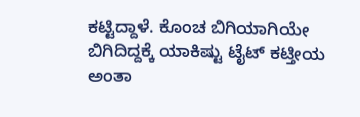ಕಟ್ಟಿದ್ದಾಳೆ. ಕೊಂಚ ಬಿಗಿಯಾಗಿಯೇ ಬಿಗಿದಿದ್ದಕ್ಕೆ ಯಾಕಿಷ್ಟು ಟೈಟ್ ಕಟ್ತೀಯ ಅಂತಾ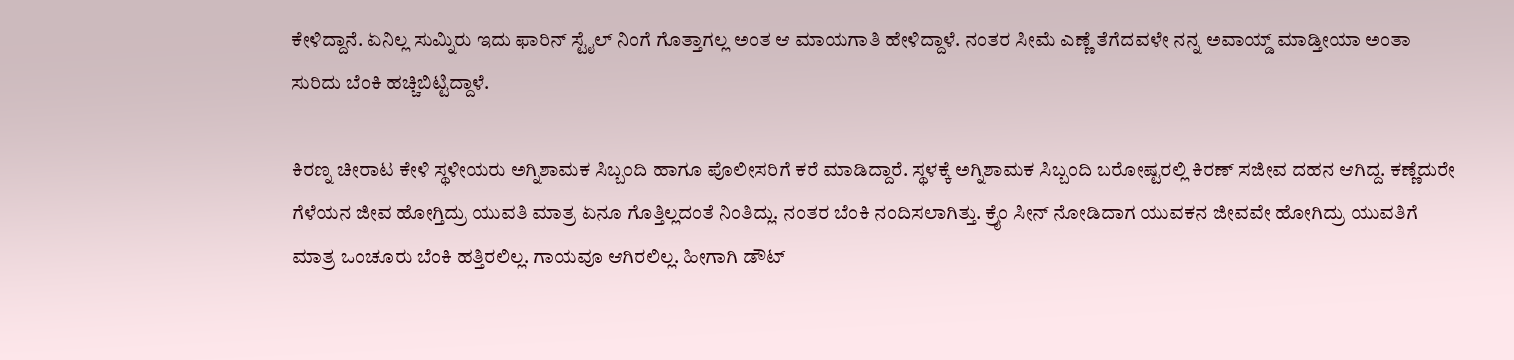ಕೇಳಿದ್ದಾನೆ. ಏನಿಲ್ಲ ಸುಮ್ನಿರು ಇದು ಫಾರಿನ್ ಸ್ಟೈಲ್ ನಿಂಗೆ ಗೊತ್ತಾಗಲ್ಲ ಅಂತ ಆ ಮಾಯಗಾತಿ ಹೇಳಿದ್ದಾಳೆ. ನಂತರ ಸೀಮೆ ಎಣ್ಣೆ ತೆಗೆದವಳೇ ನನ್ನ ಅವಾಯ್ಡ್ ಮಾಡ್ತೀಯಾ ಅಂತಾ ಸುರಿದು ಬೆಂಕಿ ಹಚ್ಚಿಬಿಟ್ಟಿದ್ದಾಳೆ.

ಕಿರಣ್ನ ಚೀರಾಟ ಕೇಳಿ ಸ್ಥಳೀಯರು ಅಗ್ನಿಶಾಮಕ ಸಿಬ್ಬಂದಿ ಹಾಗೂ ಪೊಲೀಸರಿಗೆ ಕರೆ ಮಾಡಿದ್ದಾರೆ. ಸ್ಥಳಕ್ಕೆ ಅಗ್ನಿಶಾಮಕ ಸಿಬ್ಬಂದಿ ಬರೋಷ್ಟರಲ್ಲಿ ಕಿರಣ್ ಸಜೀವ ದಹನ ಆಗಿದ್ದ. ಕಣ್ಣೆದುರೇ ಗೆಳೆಯನ ಜೀವ ಹೋಗ್ತಿದ್ರು ಯುವತಿ ಮಾತ್ರ ಏನೂ ಗೊತ್ತಿಲ್ಲದಂತೆ ನಿಂತಿದ್ಲು. ನಂತರ ಬೆಂಕಿ ನಂದಿಸಲಾಗಿತ್ತು. ಕ್ರೈಂ ಸೀನ್ ನೋಡಿದಾಗ ಯುವಕನ ಜೀವವೇ ಹೋಗಿದ್ರು ಯುವತಿಗೆ ಮಾತ್ರ ಒಂಚೂರು ಬೆಂಕಿ ಹತ್ತಿರಲಿಲ್ಲ. ಗಾಯವೂ ಆಗಿರಲಿಲ್ಲ. ಹೀಗಾಗಿ ಡೌಟ್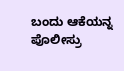ಬಂದು ಆಕೆಯನ್ನ ಪೊಲೀಸ್ರು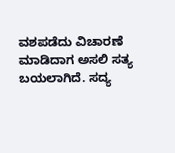ವಶಪಡೆದು ವಿಚಾರಣೆ ಮಾಡಿದಾಗ ಅಸಲಿ ಸತ್ಯ ಬಯಲಾಗಿದೆ. ಸದ್ಯ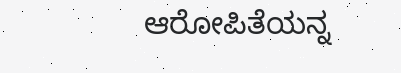ಆರೋಪಿತೆಯನ್ನ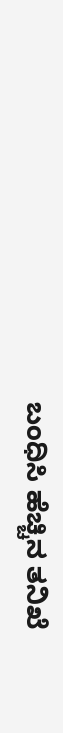ಬಂಧಿಸಿ ಹೆಚ್ಚಿನ ತನಿಖೆ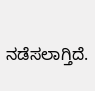ನಡೆಸಲಾಗ್ತಿದೆ.